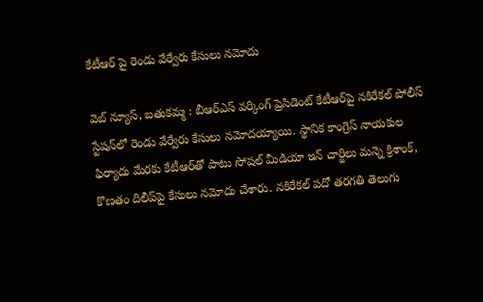కేటీఆర్ పై రెండు వేర్వేరు కేసులు నమోదు

వెబ్ న్యూస్, బతుకమ్మ : బీఆర్ఎస్ వర్కింగ్ ప్రెసిడెంట్ కేటీఆర్‌పై నకిరేకల్‌ పోలీస్‌ స్టేషన్‌లో రెండు వేర్వేరు కేసులు నమోదయ్యాయి. స్థానిక కాంగ్రెస్‌ నాయకుల ఫిర్యాదు మేరకు కేటీఆర్‌తో పాటు సోషల్‌ మీడియా ఇన్ చార్జిలు మన్నె క్రిశాంక్‌, కొణతం దిలీప్‌పై కేసులు నమోదు చేశారు. నకిరేకల్‌ పదో తరగతి తెలుగు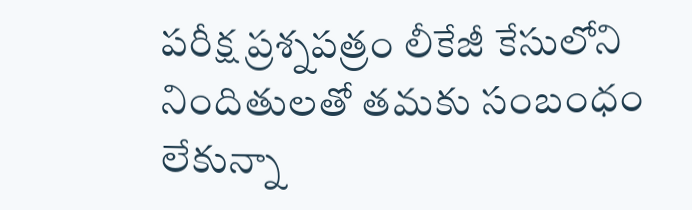పరీక్ష ప్రశ్నపత్రం లీకేజీ కేసులోని నిందితులతో తమకు సంబంధం లేకున్నా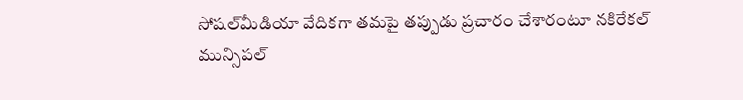సోషల్‌మీడియా వేదికగా తమపై తప్పుడు ప్రచారం చేశారంటూ నకిరేకల్‌ మున్సిపల్‌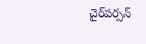చైర్‌పర్సన్‌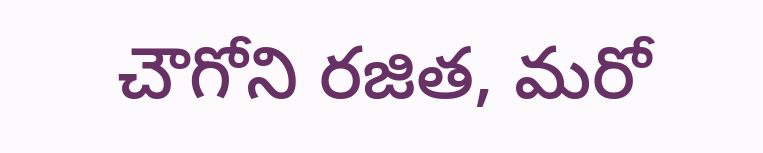చౌగోని రజిత, మరో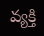వ్యక్తి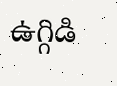ఉగ్గిడి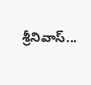శ్రీనివాస్‌...